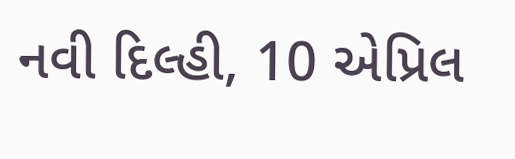નવી દિલ્હી, 10 એપ્રિલ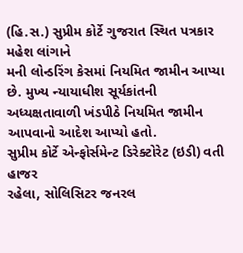(હિ.સ.) સુપ્રીમ કોર્ટે ગુજરાત સ્થિત પત્રકાર મહેશ લાંગાને
મની લોન્ડરિંગ કેસમાં નિયમિત જામીન આપ્યા છે. મુખ્ય ન્યાયાધીશ સૂર્યકાંતની
અધ્યક્ષતાવાળી ખંડપીઠે નિયમિત જામીન આપવાનો આદેશ આપ્યો હતો.
સુપ્રીમ કોર્ટે એન્ફોર્સમેન્ટ ડિરેક્ટોરેટ (ઇડી) વતી હાજર
રહેલા, સોલિસિટર જનરલ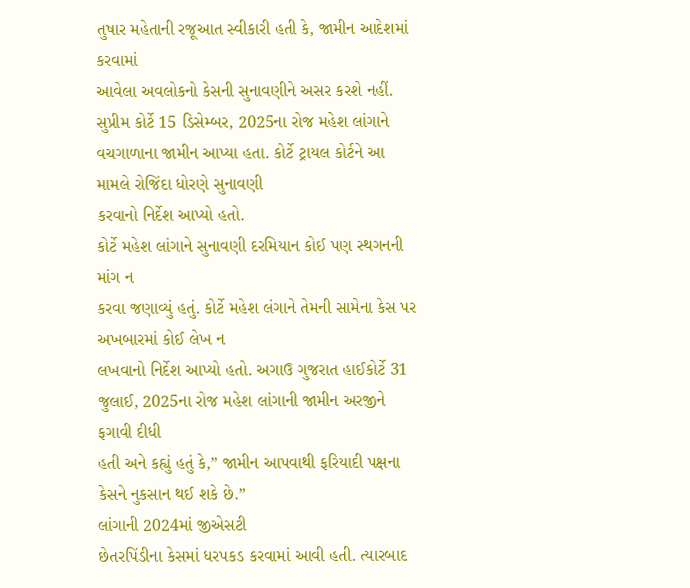તુષાર મહેતાની રજૂઆત સ્વીકારી હતી કે, જામીન આદેશમાં કરવામાં
આવેલા અવલોકનો કેસની સુનાવણીને અસર કરશે નહીં. સુપ્રીમ કોર્ટે 15 ડિસેમ્બર, 2025ના રોજ મહેશ લાંગાને
વચગાળાના જામીન આપ્યા હતા. કોર્ટે ટ્રાયલ કોર્ટને આ મામલે રોજિંદા ધોરણે સુનાવણી
કરવાનો નિર્દેશ આપ્યો હતો.
કોર્ટે મહેશ લાંગાને સુનાવણી દરમિયાન કોઈ પણ સ્થગનની માંગ ન
કરવા જણાવ્યું હતું. કોર્ટે મહેશ લંગાને તેમની સામેના કેસ પર અખબારમાં કોઈ લેખ ન
લખવાનો નિર્દેશ આપ્યો હતો. અગાઉ ગુજરાત હાઈકોર્ટે 31 જુલાઈ, 2025ના રોજ મહેશ લાંગાની જામીન અરજીને ફગાવી દીધી
હતી અને કહ્યું હતું કે,” જામીન આપવાથી ફરિયાદી પક્ષના કેસને નુકસાન થઈ શકે છે.”
લાંગાની 2024માં જીએસટી
છેતરપિંડીના કેસમાં ધરપકડ કરવામાં આવી હતી. ત્યારબાદ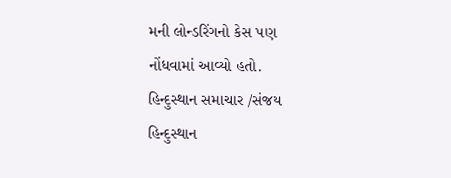મની લોન્ડરિંગનો કેસ પણ
નોંધવામાં આવ્યો હતો.
હિન્દુસ્થાન સમાચાર /સંજય
હિન્દુસ્થાન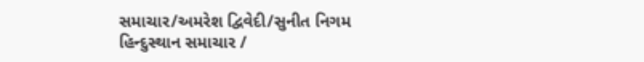સમાચાર/અમરેશ દ્વિવેદી/સુનીત નિગમ
હિન્દુસ્થાન સમાચાર /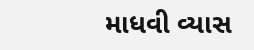માધવી વ્યાસ